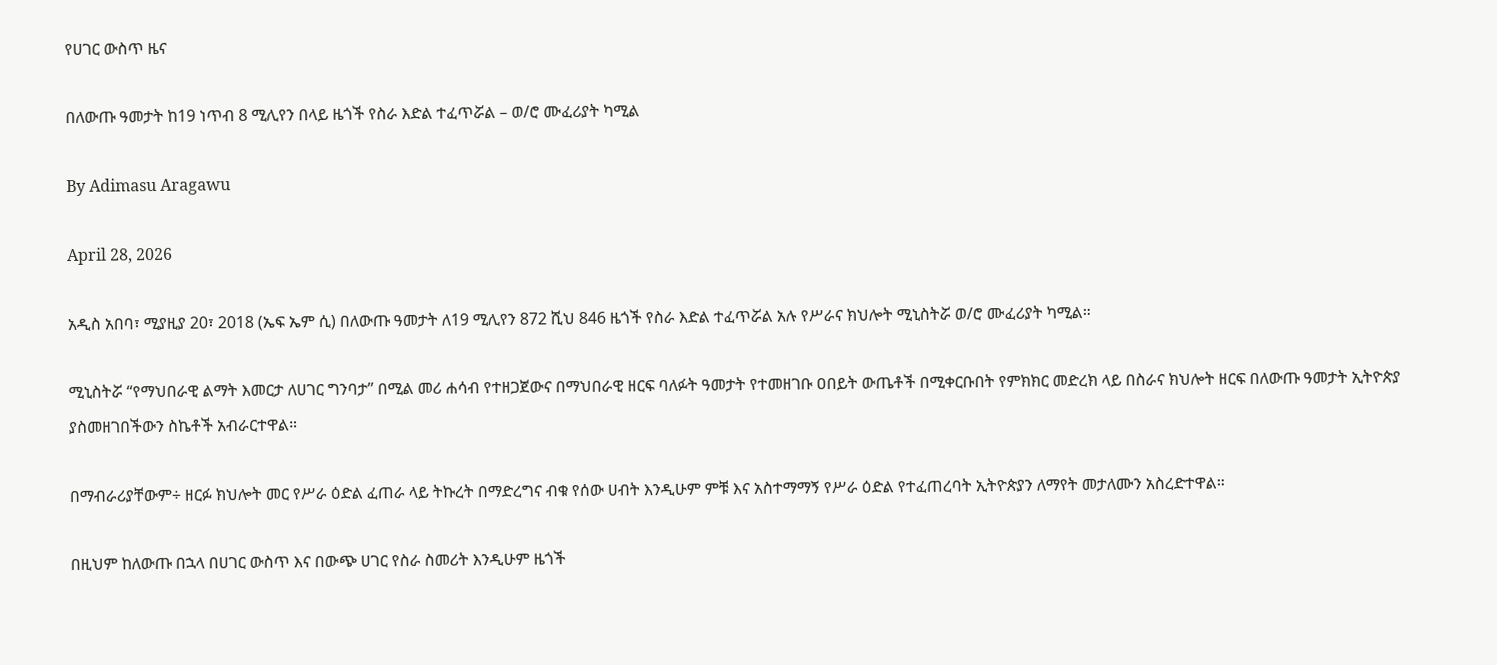የሀገር ውስጥ ዜና

በለውጡ ዓመታት ከ19 ነጥብ 8 ሚሊየን በላይ ዜጎች የስራ እድል ተፈጥሯል – ወ/ሮ ሙፈሪያት ካሚል

By Adimasu Aragawu

April 28, 2026

አዲስ አበባ፣ ሚያዚያ 20፣ 2018 (ኤፍ ኤም ሲ) በለውጡ ዓመታት ለ19 ሚሊየን 872 ሺህ 846 ዜጎች የስራ እድል ተፈጥሯል አሉ የሥራና ክህሎት ሚኒስትሯ ወ/ሮ ሙፈሪያት ካሚል።

ሚኒስትሯ “የማህበራዊ ልማት እመርታ ለሀገር ግንባታ’’ በሚል መሪ ሐሳብ የተዘጋጀውና በማህበራዊ ዘርፍ ባለፉት ዓመታት የተመዘገቡ ዐበይት ውጤቶች በሚቀርቡበት የምክክር መድረክ ላይ በስራና ክህሎት ዘርፍ በለውጡ ዓመታት ኢትዮጵያ ያስመዘገበችውን ስኬቶች አብራርተዋል።

በማብራሪያቸውም÷ ዘርፉ ክህሎት መር የሥራ ዕድል ፈጠራ ላይ ትኩረት በማድረግና ብቁ የሰው ሀብት እንዲሁም ምቹ እና አስተማማኝ የሥራ ዕድል የተፈጠረባት ኢትዮጵያን ለማየት መታለሙን አስረድተዋል።

በዚህም ከለውጡ በኋላ በሀገር ውስጥ እና በውጭ ሀገር የስራ ስመሪት እንዲሁም ዜጎች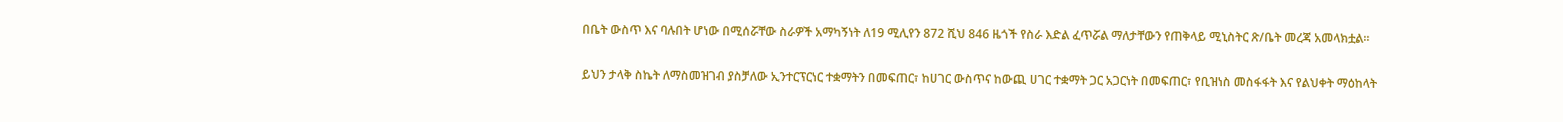በቤት ውስጥ እና ባሉበት ሆነው በሚሰሯቸው ስራዎች አማካኝነት ለ19 ሚሊየን 872 ሺህ 846 ዜጎች የስራ እድል ፈጥሯል ማለታቸውን የጠቅላይ ሚኒስትር ጽ/ቤት መረጃ አመላክቷል።

ይህን ታላቅ ስኬት ለማስመዝገብ ያስቻለው ኢንተርፕርነር ተቋማትን በመፍጠር፣ ከሀገር ውስጥና ከውጪ ሀገር ተቋማት ጋር አጋርነት በመፍጠር፣ የቢዝነስ መስፋፋት እና የልህቀት ማዕከላት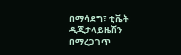በማሳደግ፣ ቲቬት ዲጂታላይዜሽን በማረጋገጥ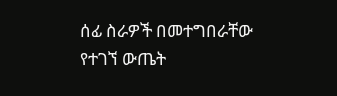ሰፊ ስራዎች በመተግበራቸው የተገኘ ውጤት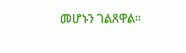መሆኑን ገልጸዋል።